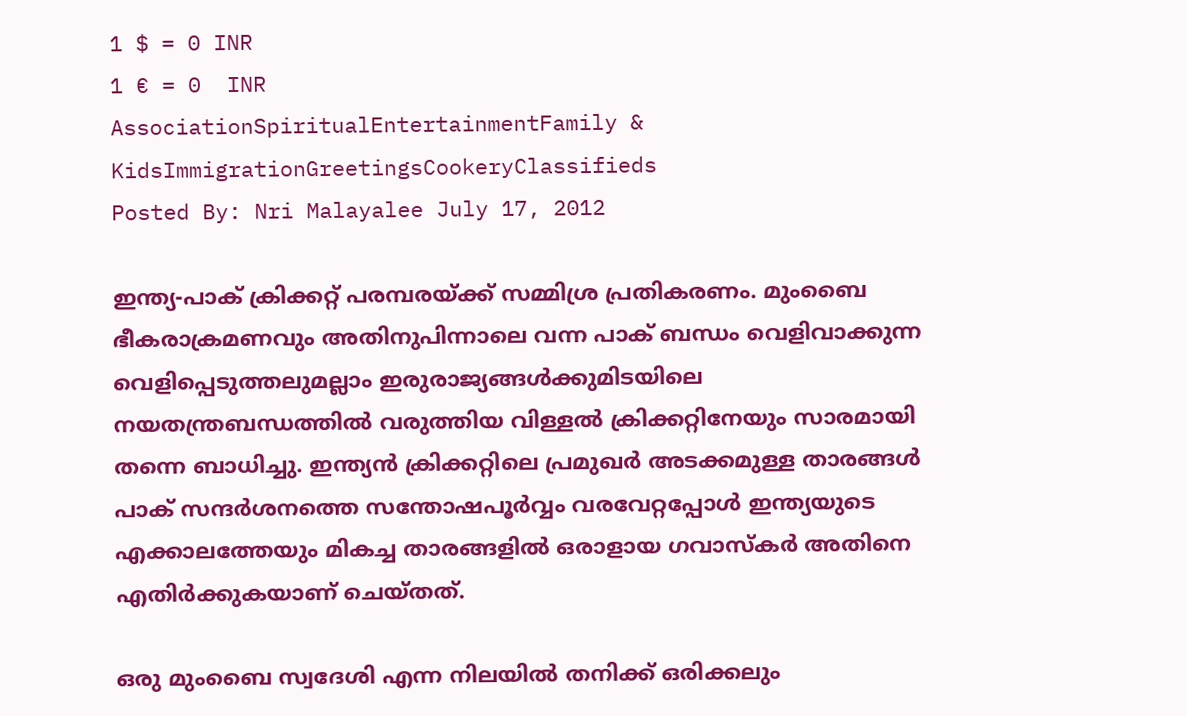1 $ = 0 INR
1 € = 0  INR
AssociationSpiritualEntertainmentFamily & KidsImmigrationGreetingsCookeryClassifieds
Posted By: Nri Malayalee July 17, 2012

ഇന്ത്യ-പാക് ക്രിക്കറ്റ് പരമ്പരയ്ക്ക് സമ്മിശ്ര പ്രതികരണം. മുംബൈ ഭീകരാക്രമണവും അതിനുപിന്നാലെ വന്ന പാക് ബന്ധം വെളിവാക്കുന്ന വെളിപ്പെടുത്തലുമല്ലാം ഇരുരാജ്യങ്ങള്‍ക്കുമിടയിലെ നയതന്ത്രബന്ധത്തില്‍ വരുത്തിയ വിള്ളല്‍ ക്രിക്കറ്റിനേയും സാരമായി തന്നെ ബാധിച്ചു. ഇന്ത്യന്‍ ക്രിക്കറ്റിലെ പ്രമുഖര്‍ അടക്കമുള്ള താരങ്ങള്‍ പാക് സന്ദര്‍ശനത്തെ സന്തോഷപൂര്‍വ്വം വരവേറ്റപ്പോള്‍ ഇന്ത്യയുടെ എക്കാലത്തേയും മികച്ച താരങ്ങളില്‍ ഒരാളായ ഗവാസ്‌കര്‍ അതിനെ എതിര്‍ക്കുകയാണ് ചെയ്തത്.

ഒരു മുംബൈ സ്വദേശി എന്ന നിലയില്‍ തനിക്ക് ഒരിക്കലും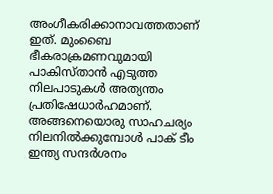അംഗീകരിക്കാനാവത്തതാണ് ഇത്. മുംബൈ ഭീകരാക്രമണവുമായി പാകിസ്താന്‍ എടുത്ത നിലപാടുകള്‍ അത്യന്തം പ്രതിഷേധാര്‍ഹമാണ്. അങ്ങനെയൊരു സാഹചര്യം നിലനില്‍ക്കുമ്പോള്‍ പാക് ടീം ഇന്ത്യ സന്ദര്‍ശനം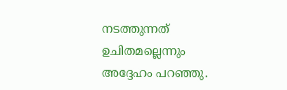നടത്തുന്നത് ഉചിതമല്ലെന്നും അദ്ദേഹം പറഞ്ഞു.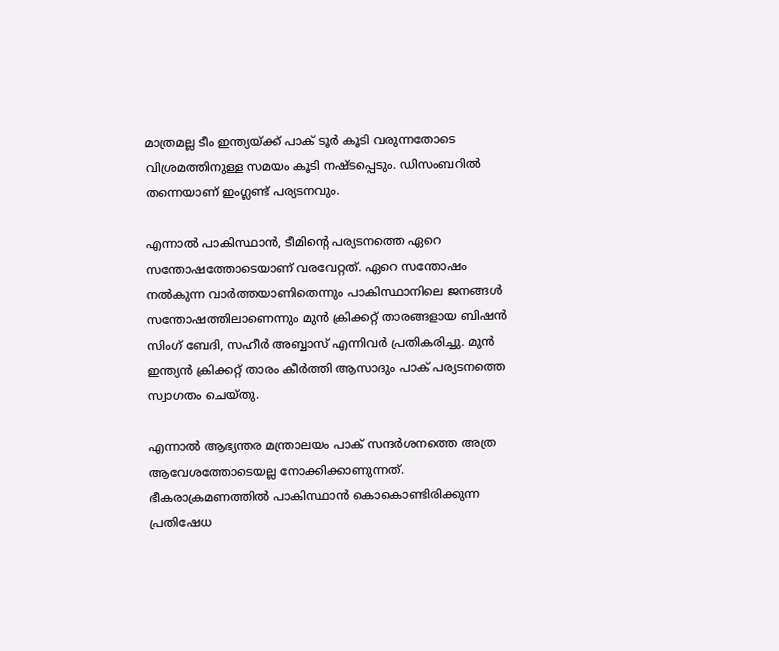മാത്രമല്ല ടീം ഇന്ത്യയ്ക്ക് പാക് ടൂര്‍ കൂടി വരുന്നതോടെ വിശ്രമത്തിനുള്ള സമയം കൂടി നഷ്ടപ്പെടും. ഡിസംബറില്‍ തന്നെയാണ് ഇംഗ്ലണ്ട് പര്യടനവും.

എന്നാല്‍ പാകിസ്ഥാന്‍, ടീമിന്റെ പര്യടനത്തെ ഏറെ സന്തോഷത്തോടെയാണ് വരവേറ്റത്. ഏറെ സന്തോഷം നല്‍കുന്ന വാര്‍ത്തയാണിതെന്നും പാകിസ്ഥാനിലെ ജനങ്ങള്‍ സന്തോഷത്തിലാണെന്നും മുന്‍ ക്രിക്കറ്റ് താരങ്ങളായ ബിഷന്‍ സിംഗ് ബേദി, സഹീര്‍ അബ്ബാസ് എന്നിവര്‍ പ്രതികരിച്ചു. മുന്‍ ഇന്ത്യന്‍ ക്രിക്കറ്റ് താരം കീര്‍ത്തി ആസാദും പാക് പര്യടനത്തെ സ്വാഗതം ചെയ്തു.

എന്നാല്‍ ആഭ്യന്തര മന്ത്രാലയം പാക് സന്ദര്‍ശനത്തെ അത്ര ആവേശത്തോടെയല്ല നോക്കിക്കാണുന്നത്. ഭീകരാക്രമണത്തില്‍ പാകിസ്ഥാന്‍ കൊകൊണ്ടിരിക്കുന്ന പ്രതിഷേധ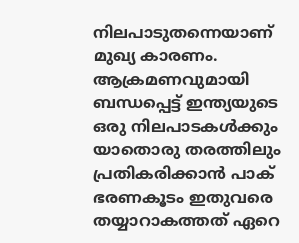നിലപാടുതന്നെയാണ് മുഖ്യ കാരണം. ആക്രമണവുമായി ബന്ധപ്പെട്ട് ഇന്ത്യയുടെ ഒരു നിലപാടകള്‍ക്കും യാതൊരു തരത്തിലും പ്രതികരിക്കാന്‍ പാക് ഭരണകൂടം ഇതുവരെ തയ്യാറാകത്തത് ഏറെ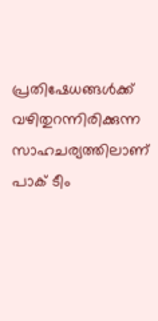പ്രതിഷേധങ്ങള്‍ക്ക് വഴിതുറന്നിരിക്കുന്ന സാഹചര്യത്തിലാണ് പാക് ടീം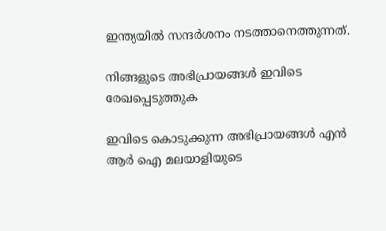ഇന്ത്യയില്‍ സന്ദര്‍ശനം നടത്താനെത്തുന്നത്.

നിങ്ങളുടെ അഭിപ്രായങ്ങള്‍ ഇവിടെ രേഖപ്പെടുത്തുക

ഇവിടെ കൊടുക്കുന്ന അഭിപ്രായങ്ങള്‍ എന്‍ ആര്‍ ഐ മലയാളിയുടെ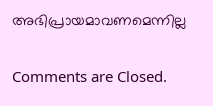അഭിപ്രായമാവണമെന്നില്ല

Comments are Closed.